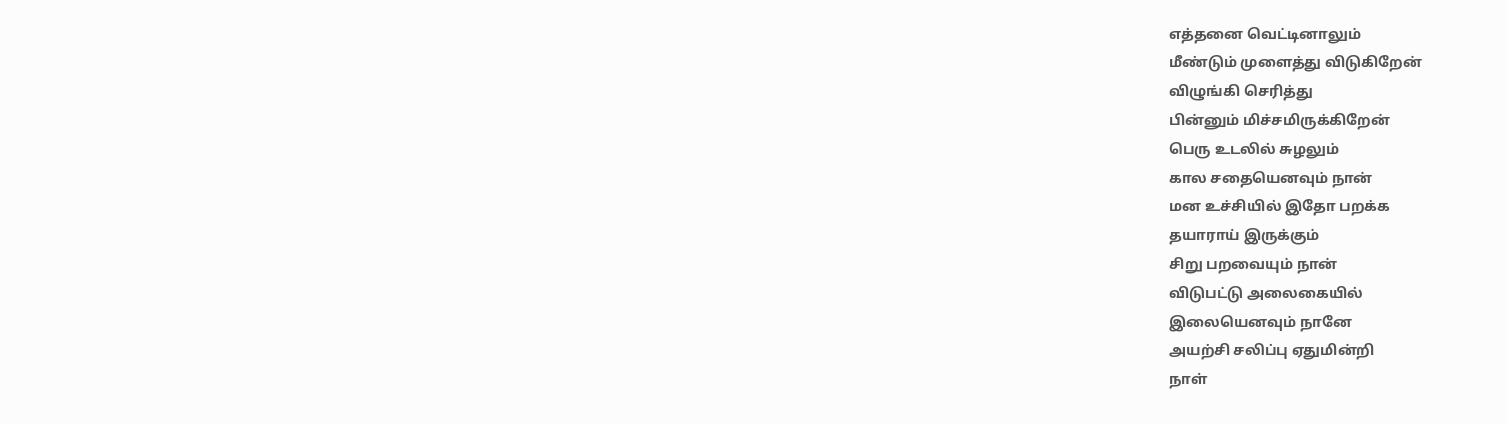எத்தனை வெட்டினாலும்
மீண்டும் முளைத்து விடுகிறேன்
விழுங்கி செரித்து
பின்னும் மிச்சமிருக்கிறேன்
பெரு உடலில் சுழலும்
கால சதையெனவும் நான்
மன உச்சியில் இதோ பறக்க
தயாராய் இருக்கும்
சிறு பறவையும் நான்
விடுபட்டு அலைகையில்
இலையெனவும் நானே
அயற்சி சலிப்பு ஏதுமின்றி
நாள்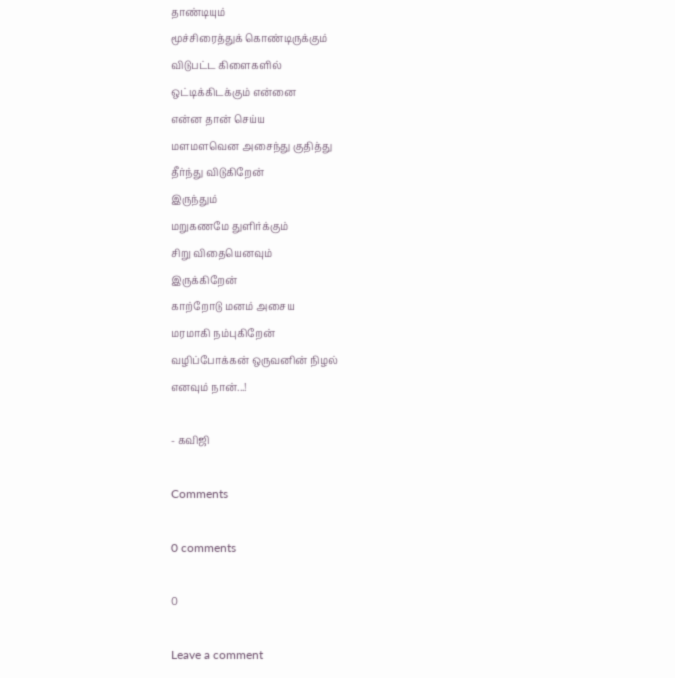தாண்டியும்
மூச்சிரைத்துக் கொண்டிருக்கும்
விடுபட்ட கிளைகளில்
ஒட்டிக்கிடக்கும் என்னை
என்ன தான் செய்ய
மளமளவென அசைந்து குதித்து
தீர்ந்து விடுகிறேன்
இருந்தும்
மறுகணமே துளிர்க்கும்
சிறு விதையெனவும்
இருக்கிறேன்
காற்றோடு மனம் அசைய
மரமாகி நம்புகிறேன்
வழிப்போக்கன் ஒருவனின் நிழல்
எனவும் நான்...!

- கவிஜி

Comments

0 comments

0

Leave a comment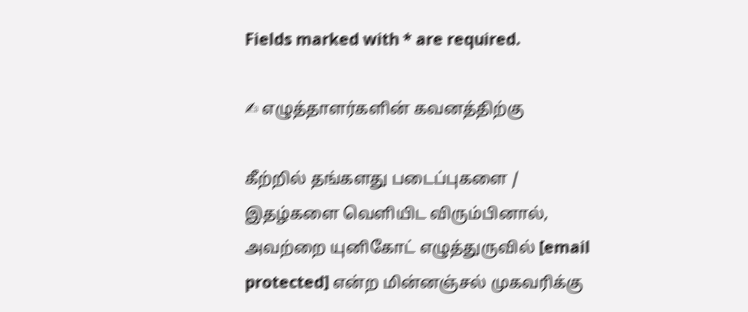Fields marked with * are required.

✍ எழுத்தாளர்களின் கவனத்திற்கு

கீற்றில் தங்களது படைப்புகளை / இதழ்களை வெளியிட விரும்பினால், அவற்றை யுனிகோட் எழுத்துருவில் [email protected] என்ற மின்னஞ்சல் முகவரிக்கு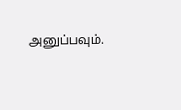அனுப்பவும்.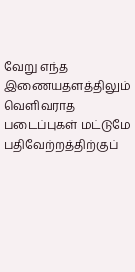வேறு எந்த இணையதளத்திலும் வெளிவராத படைப்புகள் மட்டுமே பதிவேற்றத்திற்குப்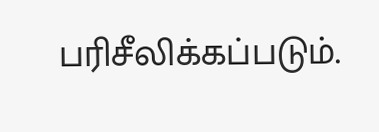பரிசீலிக்கப்படும்.